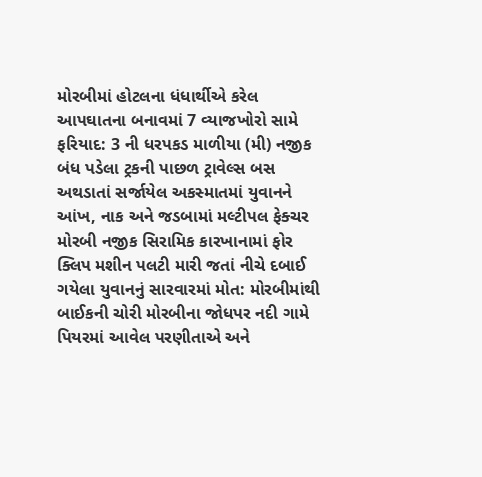મોરબીમાં હોટલના ધંધાર્થીએ કરેલ આપઘાતના બનાવમાં 7 વ્યાજખોરો સામે ફરિયાદ: 3 ની ધરપકડ માળીયા (મી) નજીક બંધ પડેલા ટ્રકની પાછળ ટ્રાવેલ્સ બસ અથડાતાં સર્જાયેલ અકસ્માતમાં યુવાનને આંખ, નાક અને જડબામાં મલ્ટીપલ ફેક્ચર મોરબી નજીક સિરામિક કારખાનામાં ફોર ક્લિપ મશીન પલટી મારી જતાં નીચે દબાઈ ગયેલા યુવાનનું સારવારમાં મોત: મોરબીમાંથી બાઈકની ચોરી મોરબીના જોધપર નદી ગામે પિયરમાં આવેલ પરણીતાએ અને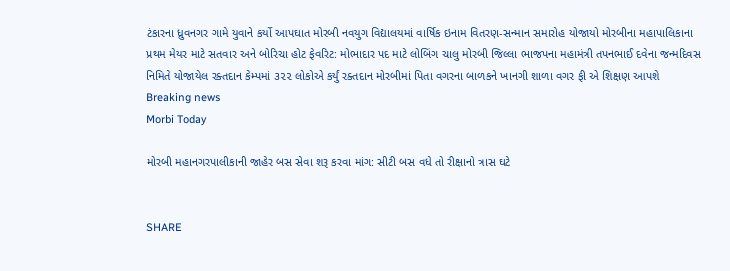ટંકારના ધ્રુવનગર ગામે યુવાને કર્યો આપઘાત મોરબી નવયુગ વિદ્યાલયમાં વાર્ષિક ઇનામ વિતરણ-સન્માન સમારોહ યોજાયો મોરબીના મહાપાલિકાના પ્રથમ મેયર માટે સતવાર અને બોરિચા હોટ ફેવરિટ: મોભાદાર પદ માટે લોબિંગ ચાલુ મોરબી જિલ્લા ભાજપના મહામંત્રી તપનભાઈ દવેના જન્મદિવસ નિમિતે યોજાયેલ રક્તદાન કેમ્પમાં ૩૨૨ લોકોએ કર્યું રક્તદાન મોરબીમાં પિતા વગરના બાળકને ખાનગી શાળા વગર ફી એ શિક્ષણ આપશે
Breaking news
Morbi Today

મોરબી મહાનગરપાલીકાની જાહેર બસ સેવા શરૂ કરવા માંગ: સીટી બસ વધે તો રીક્ષાનો ત્રાસ ઘટે


SHARE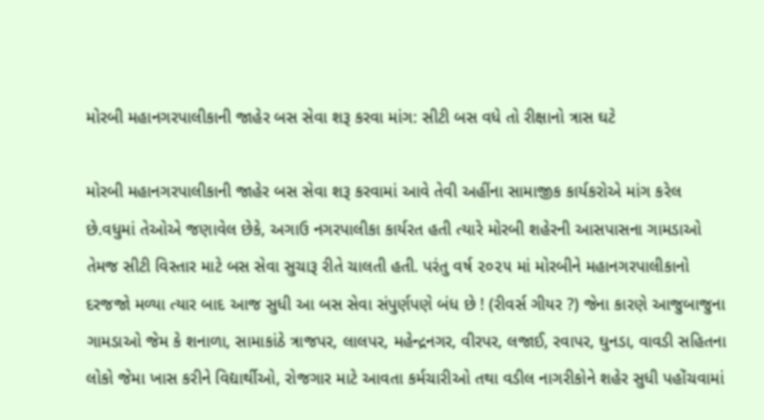મોરબી મહાનગરપાલીકાની જાહેર બસ સેવા શરૂ કરવા માંગ: સીટી બસ વધે તો રીક્ષાનો ત્રાસ ઘટે

મોરબી મહાનગરપાલીકાની જાહેર બસ સેવા શરૂ કરવામાં આવે તેવી અહીંના સામાજીક કાર્યકરોએ માંગ કરેલ છે.વધુમાં તેઓએ જણાવેલ છેકે, અગાઉ નગરપાલીકા કાર્યરત હતી ત્યારે મોરબી શહેરની આસપાસના ગામડાઓ તેમજ સીટી વિસ્તાર માટે બસ સેવા સુચારૂ રીતે ચાલતી હતી. પરંતુ વર્ષ ૨૦૨૫ માં મોરબીને મહાનગરપાલીકાનો દરજજો મળ્યા ત્યાર બાદ આજ સુધી આ બસ સેવા સંપુર્ણપણે બંધ છે ! (રીવર્સ ગીયર ?) જેના કારણે આજુબાજુના ગામડાઓ જેમ કે શનાળા, સામાકાંઠે ત્રાજપર, લાલપર, મહેન્દ્રનગર, વીરપર, લજાઈ, રવાપર, ઘુનડા, વાવડી સહિતના લોકો જેમા ખાસ કરીને વિદ્યાર્થીઓ, રોજગાર માટે આવતા કર્મચારીઓ તથા વડીલ નાગરીકોને શહેર સુધી પહોંચવામાં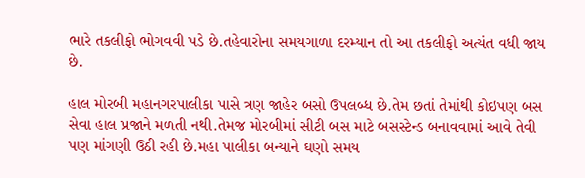ભારે તકલીફો ભોગવવી પડે છે.તહેવારોના સમયગાળા દરમ્યાન તો આ તકલીફો અત્યંત વધી જાય છે.

હાલ મોરબી મહાનગરપાલીકા પાસે ત્રણ જાહેર બસો ઉપલબ્ધ છે.તેમ છતાં તેમાંથી કોઇપણ બસ સેવા હાલ પ્રજાને મળતી નથી.તેમજ મોરબીમાં સીટી બસ માટે બસસ્ટેન્ડ બનાવવામાં આવે તેવી પણ માંગણી ઉઠી રહી છે.મહા પાલીકા બન્યાને ઘણો સમય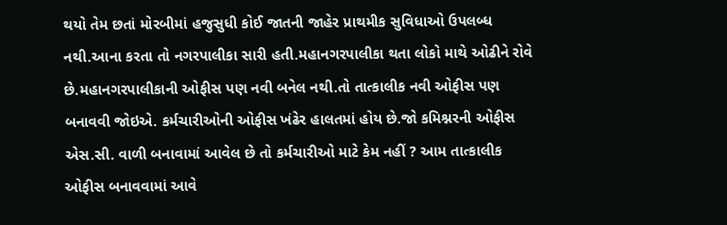થયો તેમ છતાં મોરબીમાં હજુસુધી કોઈ જાતની જાહેર પ્રાથમીક સુવિધાઓ ઉપલબ્ધ નથી.આના કરતા તો નગરપાલીકા સારી હતી.મહાનગરપાલીકા થતા લોકો માથે ઓઢીને રોવે છે.મહાનગરપાલીકાની ઓફીસ પણ નવી બનેલ નથી.તો તાત્કાલીક નવી ઓફીસ પણ બનાવવી જોઇએ. કર્મચારીઓની ઓફીસ ખંઢેર હાલતમાં હોય છે.જો કમિશ્નરની ઓફીસ એસ.સી. વાળી બનાવામાં આવેલ છે તો કર્મચારીઓ માટે કેમ નહીં ? આમ તાત્કાલીક ઓફીસ બનાવવામાં આવે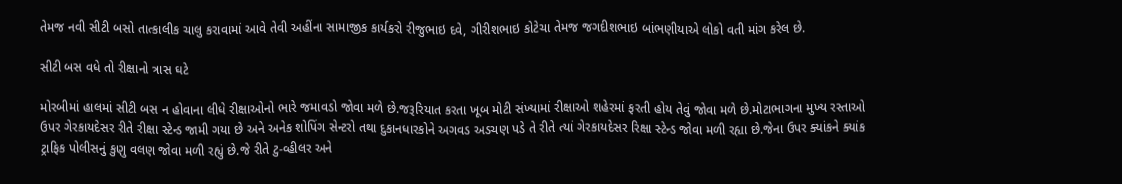તેમજ નવી સીટી બસો તાત્કાલીક ચાલુ કરાવામાં આવે તેવી અહીંના સામાજીક કાર્યકરો રીજુભાઇ દવે, ગીરીશભાઇ કોટેચા તેમજ જગદીશભાઇ બાંભણીયાએ લોકો વતી માંગ કરેલ છે.

સીટી બસ વધે તો રીક્ષાનો ત્રાસ ઘટે

મોરબીમાં હાલમાં સીટી બસ ન હોવાના લીધે રીક્ષાઓનો ભારે જમાવડો જોવા મળે છે.જરૂરિયાત કરતા ખૂબ મોટી સંખ્યામાં રીક્ષાઓ શહેરમાં ફરતી હોય તેવું જોવા મળે છે.મોટાભાગના મુખ્ય રસ્તાઓ ઉપર ગેરકાયદેસર રીતે રીક્ષા સ્ટેન્ડ જામી ગયા છે અને અનેક શોપિંગ સેન્ટરો તથા દુકાનધારકોને અગવડ અડચણ પડે તે રીતે ત્યાં ગેરકાયદેસર રિક્ષા સ્ટેન્ડ જોવા મળી રહ્યા છે.જેના ઉપર ક્યાંકને ક્યાંક ટ્રાફિક પોલીસનું કુણુ વલણ જોવા મળી રહ્યું છે.જે રીતે ટુ-વ્હીલર અને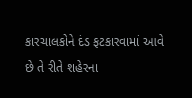કારચાલકોને દંડ ફટકારવામાં આવે છે તે રીતે શહેરના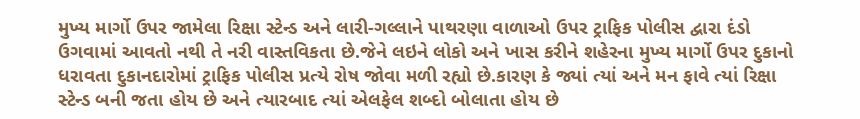મુખ્ય માર્ગો ઉપર જામેલા રિક્ષા સ્ટેન્ડ અને લારી-ગલ્લાને પાથરણા વાળાઓ ઉપર ટ્રાફિક પોલીસ દ્વારા દંડો ઉગવામાં આવતો નથી તે નરી વાસ્તવિકતા છે.જેને લઇને લોકો અને ખાસ કરીને શહેરના મુખ્ય માર્ગો ઉપર દુકાનો ધરાવતા દુકાનદારોમાં ટ્રાફિક પોલીસ પ્રત્યે રોષ જોવા મળી રહ્યો છે.કારણ કે જ્યાં ત્યાં અને મન ફાવે ત્યાં રિક્ષા સ્ટેન્ડ બની જતા હોય છે અને ત્યારબાદ ત્યાં એલફેલ શબ્દો બોલાતા હોય છે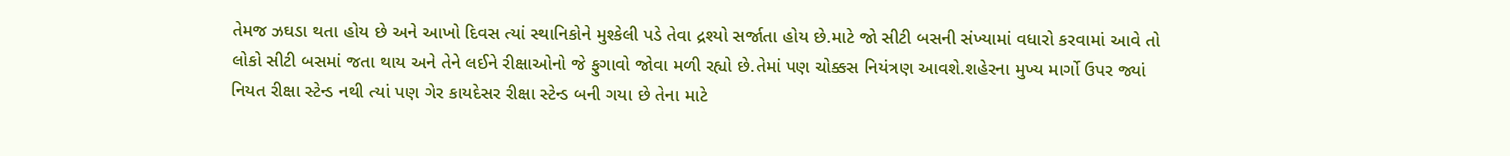તેમજ ઝઘડા થતા હોય છે અને આખો દિવસ ત્યાં સ્થાનિકોને મુશ્કેલી પડે તેવા દ્રશ્યો સર્જાતા હોય છે.માટે જો સીટી બસની સંખ્યામાં વધારો કરવામાં આવે તો લોકો સીટી બસમાં જતા થાય અને તેને લઈને રીક્ષાઓનો જે ફુગાવો જોવા મળી રહ્યો છે.તેમાં પણ ચોક્કસ નિયંત્રણ આવશે.શહેરના મુખ્ય માર્ગો ઉપર જ્યાં નિયત રીક્ષા સ્ટેન્ડ નથી ત્યાં પણ ગેર કાયદેસર રીક્ષા સ્ટેન્ડ બની ગયા છે તેના માટે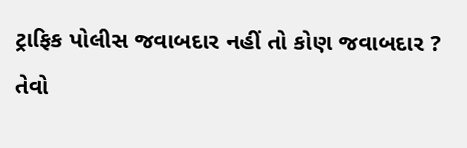ટ્રાફિક પોલીસ જવાબદાર નહીં તો કોણ જવાબદાર ? તેવો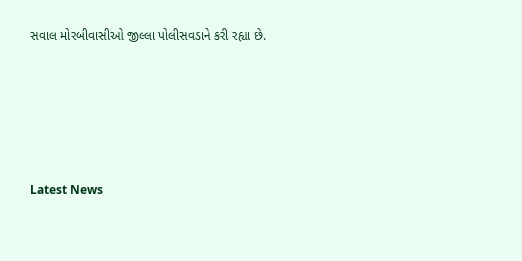સવાલ મોરબીવાસીઓ જીલ્લા પોલીસવડાને કરી રહ્યા છે.






Latest News